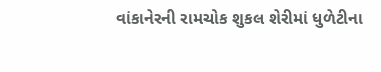વાંકાનેરની રામચોક શુકલ શેરીમાં ધુળેટીના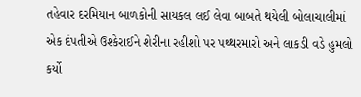તહેવાર દરમિયાન બાળકોની સાયકલ લઈ લેવા બાબતે થયેલી બોલાચાલીમાં એક દંપતીએ ઉશ્કેરાઈને શેરીના રહીશો પર પથ્થરમારો અને લાકડી વડે હુમલો કર્યો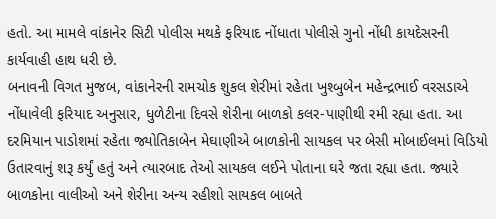હતો. આ મામલે વાંકાનેર સિટી પોલીસ મથકે ફરિયાદ નોંધાતા પોલીસે ગુનો નોંધી કાયદેસરની કાર્યવાહી હાથ ધરી છે.
બનાવની વિગત મુજબ, વાંકાનેરની રામચોક શુકલ શેરીમાં રહેતા ખુશ્બુબેન મહેન્દ્રભાઈ વરસડાએ નોંધાવેલી ફરિયાદ અનુસાર, ધુળેટીના દિવસે શેરીના બાળકો કલર-પાણીથી રમી રહ્યા હતા. આ દરમિયાન પાડોશમાં રહેતા જ્યોતિકાબેન મેઘાણીએ બાળકોની સાયકલ પર બેસી મોબાઈલમાં વિડિયો ઉતારવાનું શરૂ કર્યું હતું અને ત્યારબાદ તેઓ સાયકલ લઈને પોતાના ઘરે જતા રહ્યા હતા. જ્યારે બાળકોના વાલીઓ અને શેરીના અન્ય રહીશો સાયકલ બાબતે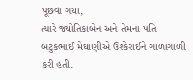પૂછવા ગયા,
ત્યારે જ્યોતિકાબેન અને તેમના પતિ બટુકભાઈ મેઘાણીએ ઉશ્કેરાઈને ગાળાગાળી કરી હતી.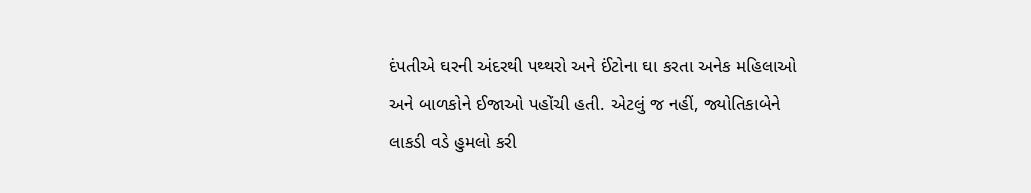દંપતીએ ઘરની અંદરથી પથ્થરો અને ઈંટોના ઘા કરતા અનેક મહિલાઓ અને બાળકોને ઈજાઓ પહોંચી હતી. એટલું જ નહીં, જ્યોતિકાબેને લાકડી વડે હુમલો કરી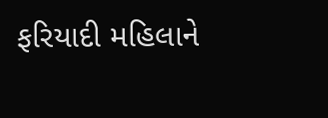ફરિયાદી મહિલાને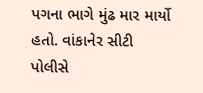પગના ભાગે મુંઢ માર માર્યો હતો. વાંકાનેર સીટી પોલીસે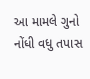આ મામલે ગુનો નોંધી વધુ તપાસ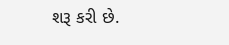શરૂ કરી છે.